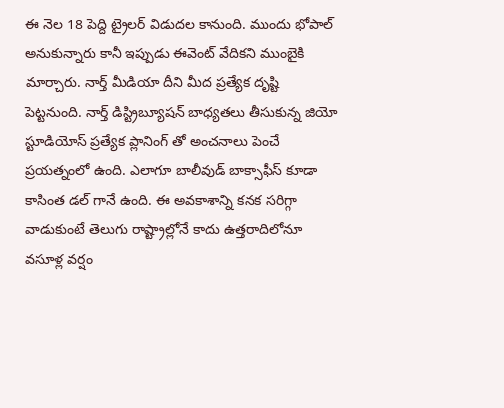ఈ నెల 18 పెద్ది ట్రైలర్ విడుదల కానుంది. ముందు భోపాల్ అనుకున్నారు కానీ ఇప్పుడు ఈవెంట్ వేదికని ముంబైకి మార్చారు. నార్త్ మీడియా దీని మీద ప్రత్యేక దృష్టి పెట్టనుంది. నార్త్ డిస్ట్రిబ్యూషన్ బాధ్యతలు తీసుకున్న జియో స్టూడియోస్ ప్రత్యేక ప్లానింగ్ తో అంచనాలు పెంచే ప్రయత్నంలో ఉంది. ఎలాగూ బాలీవుడ్ బాక్సాఫీస్ కూడా కాసింత డల్ గానే ఉంది. ఈ అవకాశాన్ని కనక సరిగ్గా వాడుకుంటే తెలుగు రాష్ట్రాల్లోనే కాదు ఉత్తరాదిలోనూ వసూళ్ల వర్షం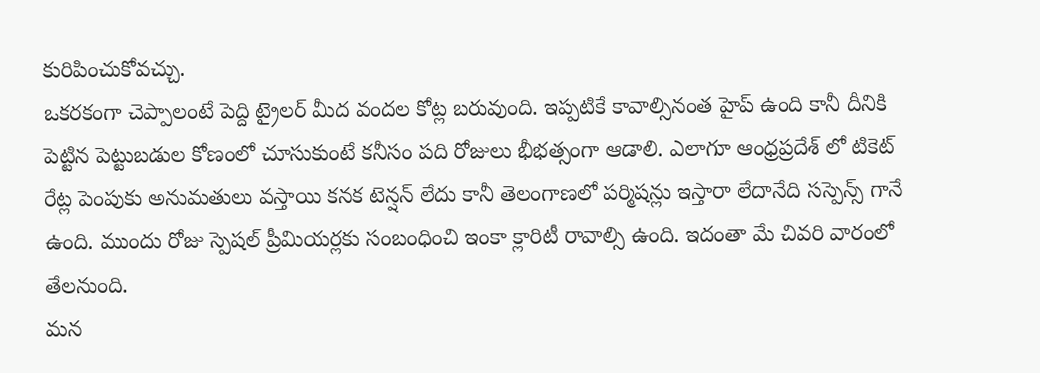కురిపించుకోవచ్చు.
ఒకరకంగా చెప్పాలంటే పెద్ది ట్రైలర్ మీద వందల కోట్ల బరువుంది. ఇప్పటికే కావాల్సినంత హైప్ ఉంది కానీ దీనికి పెట్టిన పెట్టుబడుల కోణంలో చూసుకుంటే కనీసం పది రోజులు భీభత్సంగా ఆడాలి. ఎలాగూ ఆంధ్రప్రదేశ్ లో టికెట్ రేట్ల పెంపుకు అనుమతులు వస్తాయి కనక టెన్షన్ లేదు కానీ తెలంగాణలో పర్మిషన్లు ఇస్తారా లేదానేది సస్పెన్స్ గానే ఉంది. ముందు రోజు స్పెషల్ ప్రీమియర్లకు సంబంధించి ఇంకా క్లారిటీ రావాల్సి ఉంది. ఇదంతా మే చివరి వారంలో తేలనుంది.
మన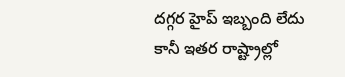దగ్గర హైప్ ఇబ్బంది లేదు కానీ ఇతర రాష్ట్రాల్లో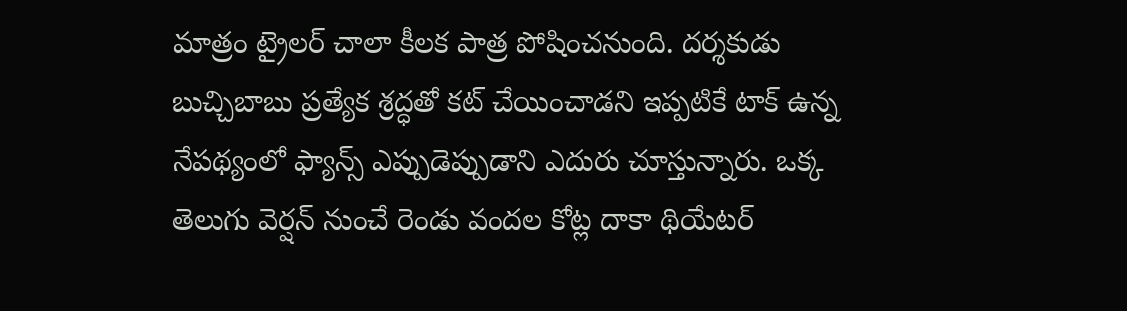మాత్రం ట్రైలర్ చాలా కీలక పాత్ర పోషించనుంది. దర్శకుడు బుచ్చిబాబు ప్రత్యేక శ్రద్ధతో కట్ చేయించాడని ఇప్పటికే టాక్ ఉన్న నేపథ్యంలో ఫ్యాన్స్ ఎప్పుడెప్పుడాని ఎదురు చూస్తున్నారు. ఒక్క తెలుగు వెర్షన్ నుంచే రెండు వందల కోట్ల దాకా థియేటర్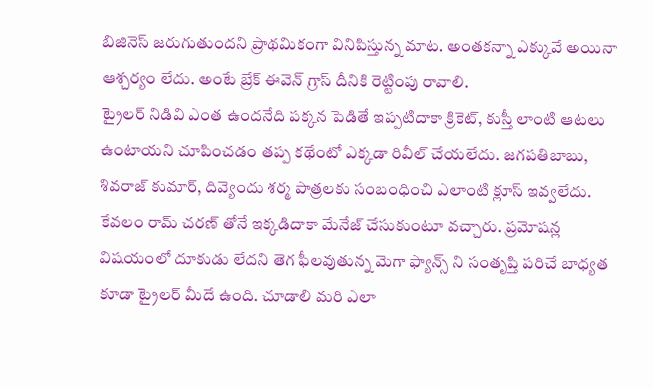బిజినెస్ జరుగుతుందని ప్రాథమికంగా వినిపిస్తున్న మాట. అంతకన్నా ఎక్కువే అయినా ఆశ్చర్యం లేదు. అంటే బ్రేక్ ఈవెన్ గ్రాస్ దీనికి రెట్టింపు రావాలి.
ట్రైలర్ నిడివి ఎంత ఉందనేది పక్కన పెడితే ఇప్పటిదాకా క్రికెట్, కుస్తీ లాంటి ఆటలు ఉంటాయని చూపించడం తప్ప కథేంటో ఎక్కడా రివీల్ చేయలేదు. జగపతిబాబు, శివరాజ్ కుమార్, దివ్యెందు శర్మ పాత్రలకు సంబంధించి ఎలాంటి క్లూస్ ఇవ్వలేదు. కేవలం రామ్ చరణ్ తోనే ఇక్కడిదాకా మేనేజ్ చేసుకుంటూ వచ్చారు. ప్రమోషన్ల విషయంలో దూకుడు లేదని తెగ ఫీలవుతున్న మెగా ఫ్యాన్స్ ని సంతృప్తి పరిచే బాధ్యత కూడా ట్రైలర్ మీదే ఉంది. చూడాలి మరి ఎలా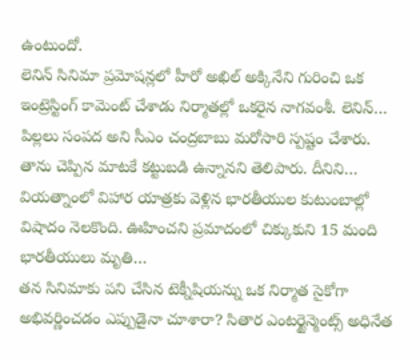ఉంటుందో.
లెనిన్ సినిమా ప్రమోషన్లలో హీరో అఖిల్ అక్కినేని గురించి ఒక ఇంట్రెస్టింగ్ కామెంట్ చేశాడు నిర్మాతల్లో ఒకరైన నాగవంశీ. లెనిన్…
పిల్లలు సంపద అని సీఎం చంద్రబాబు మరోసారి స్పష్టం చేశారు. తాను చెప్పిన మాటకే కట్టుబడి ఉన్నానని తెలిపారు. దీనిని…
వియత్నాంలో విహార యాత్రకు వెళ్లిన భారతీయుల కుటుంబాల్లో విషాదం నెలకొంది. ఊహించని ప్రమాదంలో చిక్కుకుని 15 మంది భారతీయులు మృతి…
తన సినిమాకు పని చేసిన టెక్నీషియన్ను ఒక నిర్మాత సైకోగా అభివర్ణించడం ఎప్పుడైనా చూశారా? సితార ఎంటర్టైన్మెంట్స్ అధినేత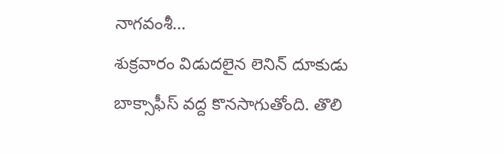నాగవంశీ…
శుక్రవారం విడుదలైన లెనిన్ దూకుడు బాక్సాఫీస్ వద్ద కొనసాగుతోంది. తొలి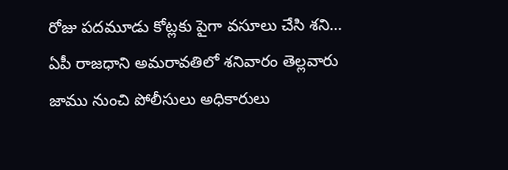రోజు పదమూడు కోట్లకు పైగా వసూలు చేసి శని…
ఏపీ రాజధాని అమరావతిలో శనివారం తెల్లవారు జాము నుంచి పోలీసులు అధికారులు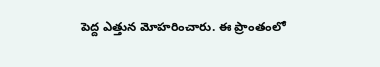పెద్ద ఎత్తున మోహరించారు. ఈ ప్రాంతంలో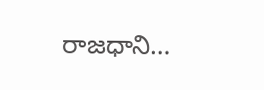రాజధాని…